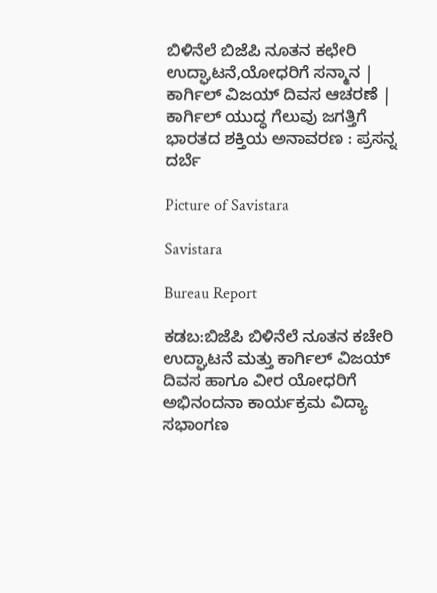ಬಿಳಿನೆಲೆ ಬಿಜೆಪಿ ನೂತನ ಕಛೇರಿ ಉದ್ಘಾಟನೆ,ಯೋಧರಿಗೆ ಸನ್ಮಾನ | ಕಾರ್ಗಿಲ್ ವಿಜಯ್ ದಿವಸ ಆಚರಣೆ | ಕಾರ್ಗಿಲ್ ಯುದ್ಧ ಗೆಲುವು ಜಗತ್ತಿಗೆ ಭಾರತದ ಶಕ್ತಿಯ ಅನಾವರಣ : ಪ್ರಸನ್ನ ದರ್ಬೆ

Picture of Savistara

Savistara

Bureau Report

ಕಡಬ:ಬಿಜೆಪಿ ಬಿಳಿನೆಲೆ ನೂತನ ಕಚೇರಿ ಉದ್ಘಾಟನೆ ಮತ್ತು ಕಾರ್ಗಿಲ್ ವಿಜಯ್ ದಿವಸ ಹಾಗೂ ವೀರ ಯೋಧರಿಗೆ ಅಭಿನಂದನಾ ಕಾರ್ಯಕ್ರಮ ವಿದ್ಯಾ ಸಭಾಂಗಣ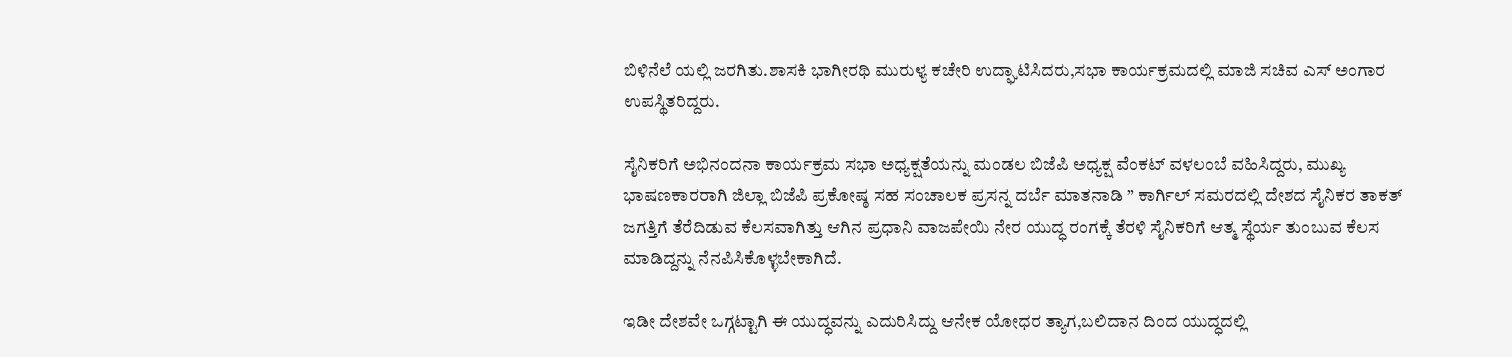ಬಿಳಿನೆಲೆ ಯಲ್ಲಿ ಜರಗಿತು.ಶಾಸಕಿ ಭಾಗೀರಥಿ ಮುರುಳ್ಯ ಕಚೇರಿ ಉದ್ಘಾಟಿಸಿದರು,ಸಭಾ ಕಾರ್ಯಕ್ರಮದಲ್ಲಿ ಮಾಜಿ ಸಚಿವ ಎಸ್ ಅಂಗಾರ ಉಪಸ್ಥಿತರಿದ್ದರು.

ಸೈನಿಕರಿಗೆ ಅಭಿನಂದನಾ ಕಾರ್ಯಕ್ರಮ ಸಭಾ ಅಧ್ಯಕ್ಷತೆಯನ್ನು ಮಂಡಲ ಬಿಜೆಪಿ ಅಧ್ಯಕ್ಷ ವೆಂಕಟ್ ವಳಲಂಬೆ ವಹಿಸಿದ್ದರು, ಮುಖ್ಯ ಭಾಷಣಕಾರರಾಗಿ ಜಿಲ್ಲಾ ಬಿಜೆಪಿ ಪ್ರಕೋಷ್ಠ ಸಹ ಸಂಚಾಲಕ ಪ್ರಸನ್ನ ದರ್ಬೆ ಮಾತನಾಡಿ ” ಕಾರ್ಗಿಲ್ ಸಮರದಲ್ಲಿ ದೇಶದ ಸೈನಿಕರ ತಾಕತ್ ಜಗತ್ತಿಗೆ ತೆರೆದಿಡುವ ಕೆಲಸವಾಗಿತ್ತು ಆಗಿನ ಪ್ರಧಾನಿ ವಾಜಪೇಯಿ ನೇರ ಯುದ್ಧ ರಂಗಕ್ಕೆ ತೆರಳಿ ಸೈನಿಕರಿಗೆ ಆತ್ಮ ಸ್ಥೆರ್ಯ ತುಂಬುವ ಕೆಲಸ ಮಾಡಿದ್ದನ್ನು ನೆನಪಿಸಿಕೊಳ್ಳಬೇಕಾಗಿದೆ.

ಇಡೀ ದೇಶವೇ ಒಗ್ಗಟ್ಟಾಗಿ ಈ ಯುದ್ಧವನ್ನು ಎದುರಿಸಿದ್ದು ಆನೇಕ ಯೋಧರ ತ್ಯಾಗ,ಬಲಿದಾನ ದಿಂದ ಯುದ್ಧದಲ್ಲಿ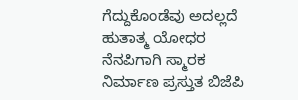ಗೆದ್ದುಕೊಂಡೆವು ಅದಲ್ಲದೆ ಹುತಾತ್ಮ ಯೋಧರ ನೆನಪಿಗಾಗಿ ಸ್ಮಾರಕ ನಿರ್ಮಾಣ ಪ್ರಸ್ತುತ ಬಿಜೆಪಿ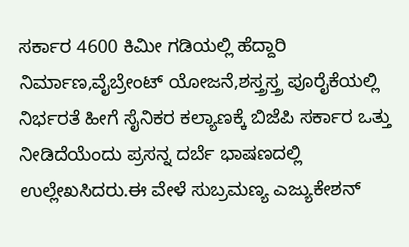ಸರ್ಕಾರ 4600 ಕಿಮೀ ಗಡಿಯಲ್ಲಿ ಹೆದ್ದಾರಿ ನಿರ್ಮಾಣ,ವೈಬ್ರೇಂಟ್ ಯೋಜನೆ,ಶಸ್ತ್ರಸ್ತ್ರ ಪೂರೈಕೆಯಲ್ಲಿ ನಿರ್ಭರತೆ ಹೀಗೆ ಸೈನಿಕರ ಕಲ್ಯಾಣಕ್ಕೆ ಬಿಜೆಪಿ ಸರ್ಕಾರ ಒತ್ತು ನೀಡಿದೆಯೆಂದು ಪ್ರಸನ್ನ ದರ್ಬೆ ಭಾಷಣದಲ್ಲಿ ಉಲ್ಲೇಖಸಿದರು.ಈ ವೇಳೆ ಸುಬ್ರಮಣ್ಯ ಎಜ್ಯುಕೇಶನ್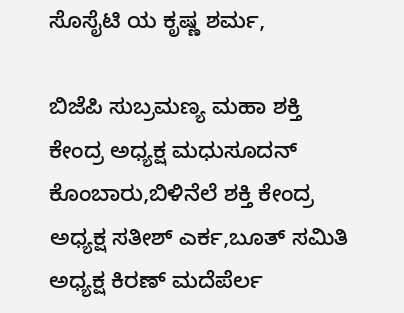ಸೊಸೈಟಿ ಯ ಕೃಷ್ಣ ಶರ್ಮ,

ಬಿಜೆಪಿ ಸುಬ್ರಮಣ್ಯ ಮಹಾ ಶಕ್ತಿ ಕೇಂದ್ರ ಅಧ್ಯಕ್ಷ ಮಧುಸೂದನ್ ಕೊಂಬಾರು,ಬಿಳಿನೆಲೆ ಶಕ್ತಿ ಕೇಂದ್ರ ಅಧ್ಯಕ್ಷ ಸತೀಶ್ ಎರ್ಕ,ಬೂತ್ ಸಮಿತಿ ಅಧ್ಯಕ್ಷ ಕಿರಣ್ ಮದೆಪೆರ್ಲ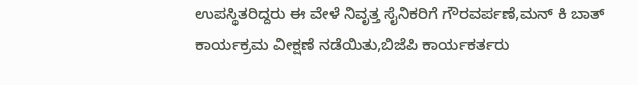ಉಪಸ್ಥಿತರಿದ್ದರು ಈ ವೇಳೆ ನಿವೃತ್ತ ಸೈನಿಕರಿಗೆ ಗೌರವರ್ಪಣೆ,ಮನ್ ಕಿ ಬಾತ್ ಕಾರ್ಯಕ್ರಮ ವೀಕ್ಷಣೆ ನಡೆಯಿತು,ಬಿಜೆಪಿ ಕಾರ್ಯಕರ್ತರು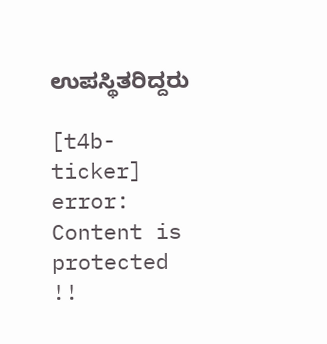ಉಪಸ್ಥಿತರಿದ್ದರು

[t4b-ticker]
error: Content is protected !!